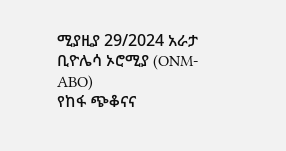ሚያዚያ 29/2024 አራታ ቢዮሌሳ ኦሮሚያ (ONM-ABO)
የከፋ ጭቆናና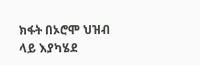ክፋት በኦሮሞ ህዝብ ላይ እያካሄደ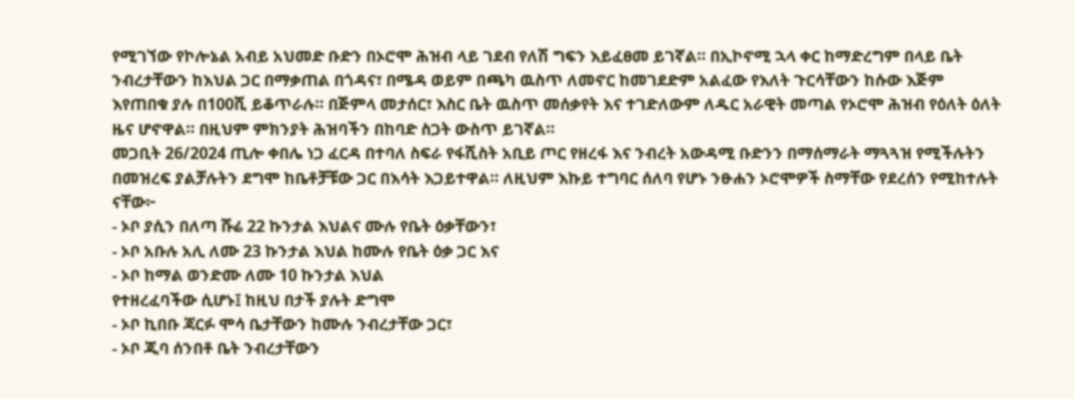የሚገኘው የኮሎኔል አብይ አህመድ ቡድን በኦሮሞ ሕዝብ ላይ ገደብ የለሽ ግፍን እይፈፀመ ይገኛል። በኢኮኖሚ ኋላ ቀር ከማድረግም በላይ ቤት ንብረታቸውን ከእህል ጋር በማቃጠል በጎዳና፣ በሜዳ ወይም በጫካ ዉስጥ ለመኖር ከመገደድም አልፈው የእለት ጉርሳቸውን ከሱው እጅም እየጠበቁ ያሉ በ100ሺ ይቆጥራሉ። በጅምላ መታሰር፣ እስር ቤት ዉስጥ መሰቃየት እና ተገድለውም ለዱር አራዊት መጣል የኦሮሞ ሕዝብ የዕለት ዕለት ዜና ሆኖዋል። በዚህም ምክንያት ሕዝባችን በከባድ ስጋት ውስጥ ይገኛል።
መጋቢት 26/2024 ጢሎ ቀበሌ ነጋ ፈርዳ በተባለ ስፍራ የፋሺስት አቢይ ጦር የዘረፋ እና ንብረት አውዳሚ ቡድንን በማሰማራት ማጓጓዝ የሚችሉትን በመዝረፍ ያልቻሉትን ደግሞ ከቤቶቻቹው ጋር በእሳት እጋይተዋል። ለዚህም እኩይ ተግባር ሰለባ የሆኑ ንፁሐን ኦሮሞዎች ስማቸው የደረሰን የሚከተሉት ናቸው፦
- ኦቦ ያሲን በለጣ ሹሬ 22 ኩንታል እህልና ሙሉ የቤት ዕቃቸውን፣
- ኦቦ አቡሉ አሊ ለሙ 23 ኩንታል እህል ከሙሉ የቤት ዕቃ ጋር እና
- ኦቦ ከማል ወንድሙ ለሙ 10 ኩንታል እህል
የተዘረፈባችው ሲሆኑ፤ ከዚህ በታች ያሉት ድግሞ
- ኦቦ ኪበቡ ጃርፉ ሞሳ ቤታቸውን ከሙሉ ንብረታቸው ጋር፣
- ኦቦ ጂባ ሰንበቶ ቤት ንብረታቸውን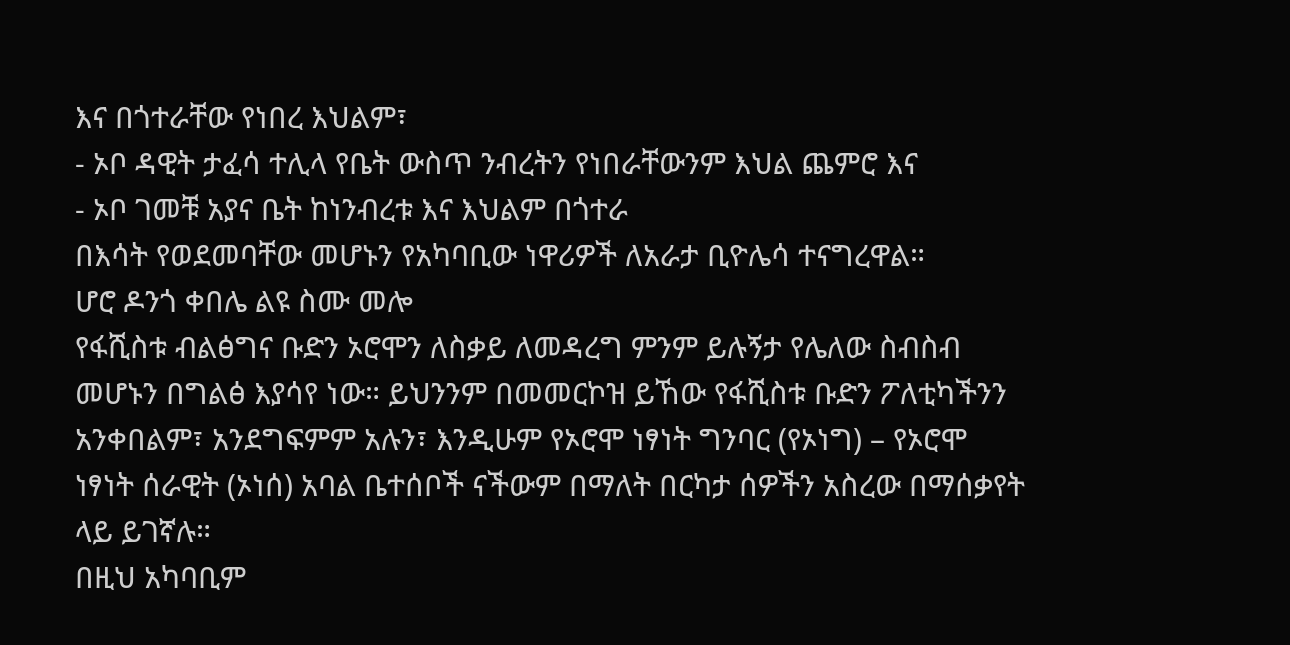እና በጎተራቸው የነበረ እህልም፣
- ኦቦ ዳዊት ታፈሳ ተሊላ የቤት ውስጥ ንብረትን የነበራቸውንም እህል ጨምሮ እና
- ኦቦ ገመቹ አያና ቤት ከነንብረቱ እና እህልም በጎተራ
በእሳት የወደመባቸው መሆኑን የአካባቢው ነዋሪዎች ለአራታ ቢዮሌሳ ተናግረዋል።
ሆሮ ዶንጎ ቀበሌ ልዩ ስሙ መሎ
የፋሺስቱ ብልፅግና ቡድን ኦሮሞን ለስቃይ ለመዳረግ ምንም ይሉኝታ የሌለው ስብስብ መሆኑን በግልፅ እያሳየ ነው። ይህንንም በመመርኮዝ ይኸው የፋሺስቱ ቡድን ፖለቲካችንን አንቀበልም፣ አንደግፍምም አሉን፣ እንዲሁም የኦሮሞ ነፃነት ግንባር (የኦነግ) – የኦሮሞ ነፃነት ሰራዊት (ኦነሰ) አባል ቤተሰቦች ናችውም በማለት በርካታ ሰዎችን አስረው በማሰቃየት ላይ ይገኛሉ።
በዚህ አካባቢም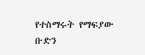የተስማሩት የማፍያው ቡድን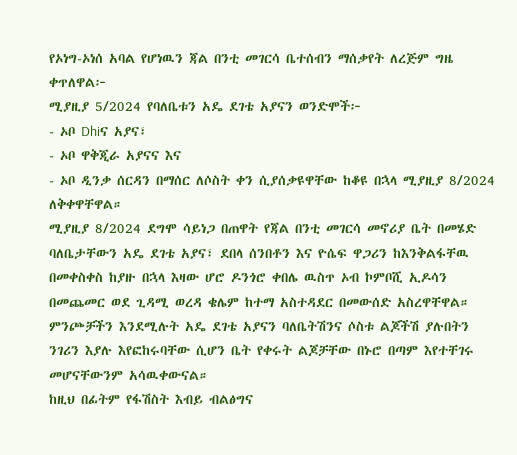የኦነግ-ኦነሰ አባል የሆነዉን ጃል በንቲ መገርሳ ቤተሰብን ማሰቃየት ለረጅም ግዜ ቀጥለዋል፦
ሚያዚያ 5/2024 የባለቤቱን አዴ ደገቴ አያናን ወንድሞች፦
- ኦቦ Dhiና አያና፣
- ኦቦ ዋቅጂራ አያናና እና
- ኦቦ ዲንቃ ሰርዳን በማሰር ለሶስት ቀን ሲያሰቃዩዋቸው ከቆዩ በኋላ ሚያዚያ 8/2024 ለቅቀዋቸዋል።
ሚያዚያ 8/2024 ደግሞ ሳይነጋ በጠዋት የጃል በንቲ መገርሳ መኖሪያ ቤት በመሄድ ባለቤታቸውን አዴ ደገቴ አያና፣ ደበላ ሰንበቶን እና ዮሴፍ ዋጋሪን ከእንቅልፋቸዉ በመቀስቀስ ከያዙ በኋላ እዛው ሆሮ ዶንጎሮ ቀበሌ ዉስጥ ኦብ ኮምቦሺ ኢዶሳን በመጨመር ወደ ጊዳሚ ወረዳ ቄሌም ከተማ አስተዳደር በመውሰድ አስረዋቸዋል።
ምንጮቻችን እንደሚሉት አዴ ደገቴ አያናን ባለቤትሽንና ሶስቱ ልጆችሽ ያሉበትን ንገሪን እያሉ እየፎከሩባቸው ሲሆን ቤት የቀሩት ልጆቻቸው በኑሮ በጣም እየተቸገሩ መሆናቸውንም አሳዉቀውናል።
ከዚህ በፊትም የፋሽስት እብይ ብልፅግና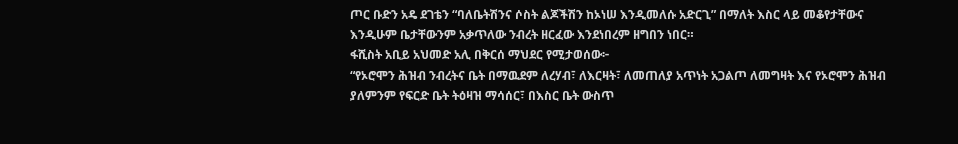ጦር ቡድን አዴ ደገቴን “ባለቤትሽንና ሶስት ልጆችሽን ከኦነሠ እንዲመለሱ አድርጊ” በማለት እስር ላይ መቆየታቸውና እንዲሁም ቤታቸውንም አቃጥለው ንብረት ዘርፈው እንደነበረም ዘግበን ነበር።
ፋሺስት አቢይ አህመድ አሊ በቅርሰ ማህደር የሚታወሰው፦
“የኦሮሞን ሕዝብ ንብረትና ቤት በማዉደም ለረሃብ፣ ለእርዛት፣ ለመጠለያ አጥነት አጋልጦ ለመግዛት እና የኦሮሞን ሕዝብ ያለምንም የፍርድ ቤት ትዕዛዝ ማሳሰር፣ በእስር ቤት ውስጥ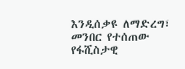እንዲሰቃዩ ለማድረግ፣ መንበር የተሰጠው የፋሺስታዊ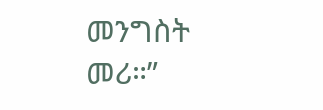መንግስት መሪ።”